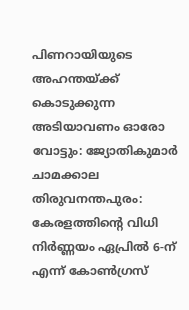പിണറായിയുടെ അഹന്തയ്ക്ക് കൊടുക്കുന്ന അടിയാവണം ഓരോ വോട്ടും: ജ്യോതികുമാർ ചാമക്കാല
തിരുവനന്തപുരം: കേരളത്തിന്റെ വിധി നിർണ്ണയം ഏപ്രിൽ 6-ന് എന്ന് കോൺഗ്രസ്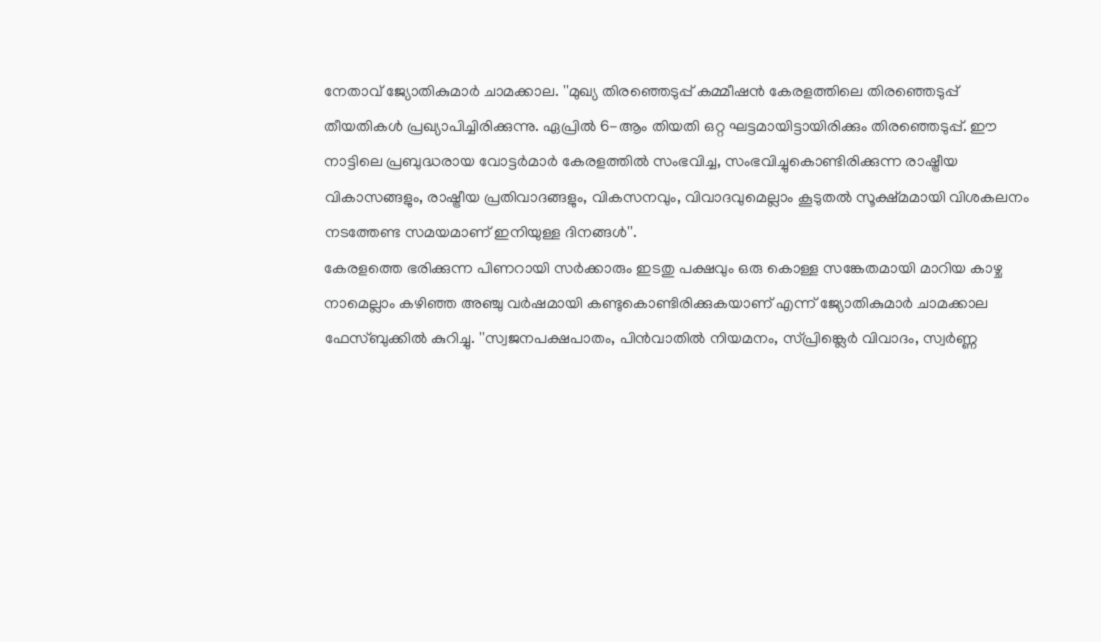നേതാവ് ജ്യോതികുമാർ ചാമക്കാല. ''മുഖ്യ തിരഞ്ഞെടുപ്പ് കമ്മീഷൻ കേരളത്തിലെ തിരഞ്ഞെടുപ്പ് തീയതികൾ പ്രഖ്യാപിച്ചിരിക്കുന്നു. ഏപ്രിൽ 6-ആം തിയതി ഒറ്റ ഘട്ടമായിട്ടായിരിക്കും തിരഞ്ഞെടുപ്പ്. ഈ നാട്ടിലെ പ്രബുദ്ധരായ വോട്ടർമാർ കേരളത്തിൽ സംഭവിച്ച, സംഭവിച്ചുകൊണ്ടിരിക്കുന്ന രാഷ്ട്രീയ വികാസങ്ങളും, രാഷ്ട്രീയ പ്രതിവാദങ്ങളും, വികസനവും, വിവാദവുമെല്ലാം കൂടുതൽ സൂക്ഷ്മമായി വിശകലനം നടത്തേണ്ട സമയമാണ് ഇനിയുള്ള ദിനങ്ങൾ''.
കേരളത്തെ ഭരിക്കുന്ന പിണറായി സർക്കാരും ഇടതു പക്ഷവും ഒരു കൊള്ള സങ്കേതമായി മാറിയ കാഴ്ച നാമെല്ലാം കഴിഞ്ഞ അഞ്ചു വർഷമായി കണ്ടുകൊണ്ടിരിക്കുകയാണ് എന്ന് ജ്യോതികുമാർ ചാമക്കാല ഫേസ്ബുക്കിൽ കുറിച്ചു. ''സ്വജനപക്ഷപാതം, പിൻവാതിൽ നിയമനം, സ്പ്രിങ്ക്ലെർ വിവാദം, സ്വർണ്ണ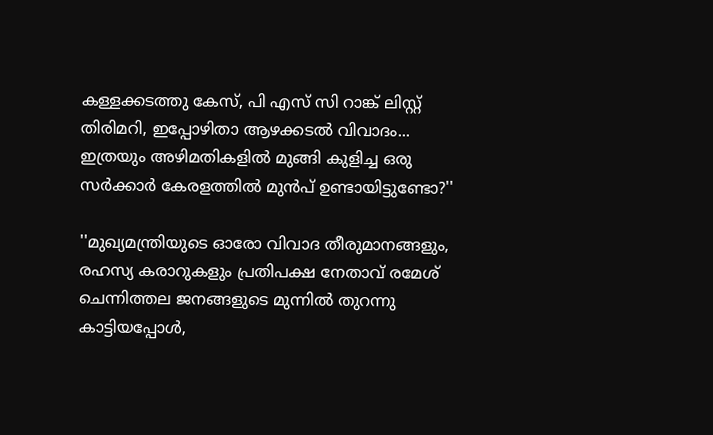കള്ളക്കടത്തു കേസ്, പി എസ് സി റാങ്ക് ലിസ്റ്റ് തിരിമറി, ഇപ്പോഴിതാ ആഴക്കടൽ വിവാദം... ഇത്രയും അഴിമതികളിൽ മുങ്ങി കുളിച്ച ഒരു സർക്കാർ കേരളത്തിൽ മുൻപ് ഉണ്ടായിട്ടുണ്ടോ?''

''മുഖ്യമന്ത്രിയുടെ ഓരോ വിവാദ തീരുമാനങ്ങളും, രഹസ്യ കരാറുകളും പ്രതിപക്ഷ നേതാവ് രമേശ് ചെന്നിത്തല ജനങ്ങളുടെ മുന്നിൽ തുറന്നു കാട്ടിയപ്പോൾ,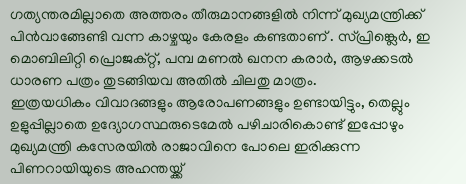ഗത്യന്തരമില്ലാതെ അത്തരം തീരുമാനങ്ങളിൽ നിന്ന് മുഖ്യമന്ത്രിക്ക് പിൻവാങ്ങേണ്ടി വന്ന കാഴ്ചയും കേരളം കണ്ടതാണ് . സ്പ്രിങ്ക്ലെർ, ഇ മൊബിലിറ്റി പ്രൊജക്റ്റ്, പമ്പ മണൽ ഖനന കരാർ, ആഴക്കടൽ ധാരണ പത്രം തുടങ്ങിയവ അതിൽ ചിലതു മാത്രം.
ഇത്രയധികം വിവാദങ്ങളും ആരോപണങ്ങളും ഉണ്ടായിട്ടും, തെല്ലും ഉളുപ്പില്ലാതെ ഉദ്യോഗസ്ഥരുടെമേൽ പഴിചാരികൊണ്ട് ഇപ്പോഴും മുഖ്യമന്ത്രി കസേരയിൽ രാജാവിനെ പോലെ ഇരിക്കുന്ന പിണറായിയുടെ അഹന്തയ്ക്ക്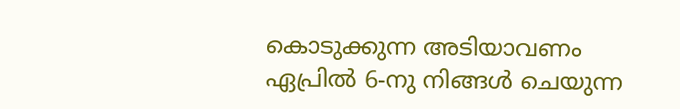കൊടുക്കുന്ന അടിയാവണം ഏപ്രിൽ 6-നു നിങ്ങൾ ചെയുന്ന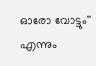ഓരോ വോട്ടും'' എന്നും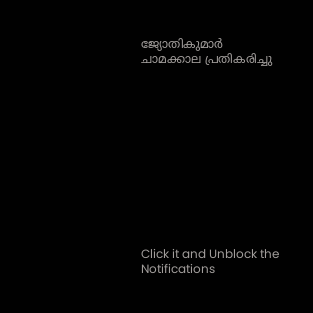ജ്യോതികുമാർ ചാമക്കാല പ്രതികരിച്ചു












Click it and Unblock the Notifications